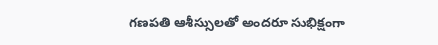గణపతి ఆశీస్సులతో అందరూ సుభిక్షంగా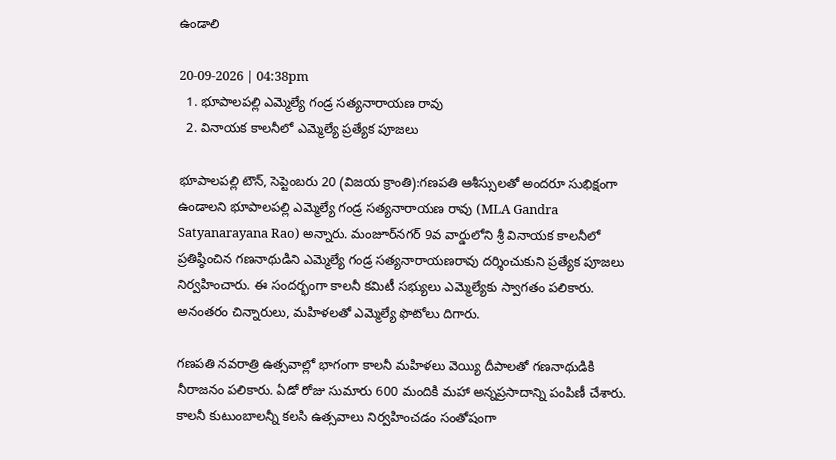ఉండాలి

20-09-2026 | 04:38pm
  1. భూపాలపల్లి ఎమ్మెల్యే గండ్ర సత్యనారాయణ రావు
  2. వినాయక కాలనీలో ఎమ్మెల్యే ప్రత్యేక పూజలు

భూపాలపల్లి టౌన్, సెప్టెంబరు 20 (విజయ క్రాంతి):గణపతి ఆశీస్సులతో అందరూ సుభిక్షంగా ఉండాలని భూపాలపల్లి ఎమ్మెల్యే గండ్ర సత్యనారాయణ రావు (MLA Gandra Satyanarayana Rao) అన్నారు. మంజూర్‌నగర్‌ 9వ వార్డులోని శ్రీ వినాయక కాలనీలో ప్రతిష్ఠించిన గణనాథుడిని ఎమ్మెల్యే గండ్ర సత్యనారాయణరావు దర్శించుకుని ప్రత్యేక పూజలు నిర్వహించారు. ఈ సందర్భంగా కాలనీ కమిటీ సభ్యులు ఎమ్మెల్యేకు స్వాగతం పలికారు. అనంతరం చిన్నారులు, మహిళలతో ఎమ్మెల్యే ఫొటోలు దిగారు.

గణపతి నవరాత్రి ఉత్సవాల్లో భాగంగా కాలనీ మహిళలు వెయ్యి దీపాలతో గణనాథుడికి నీరాజనం పలికారు. ఏడో రోజు సుమారు 600 మందికి మహా అన్నప్రసాదాన్ని పంపిణీ చేశారు. కాలనీ కుటుంబాలన్నీ కలసి ఉత్సవాలు నిర్వహించడం సంతోషంగా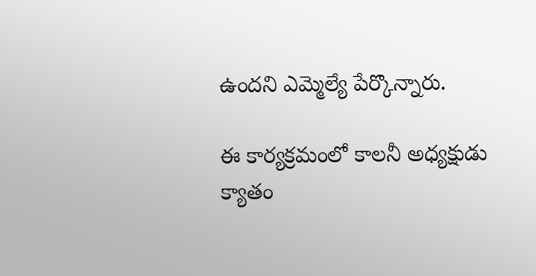ఉందని ఎమ్మెల్యే పేర్కొన్నారు.

ఈ కార్యక్రమంలో కాలనీ అధ్యక్షుడు క్యాతం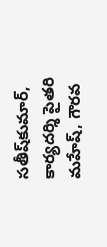సతీష్‌కుమార్, కార్యదర్శి పైతరి మహేష్, గౌరవ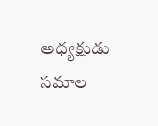అధ్యక్షుడు సమాల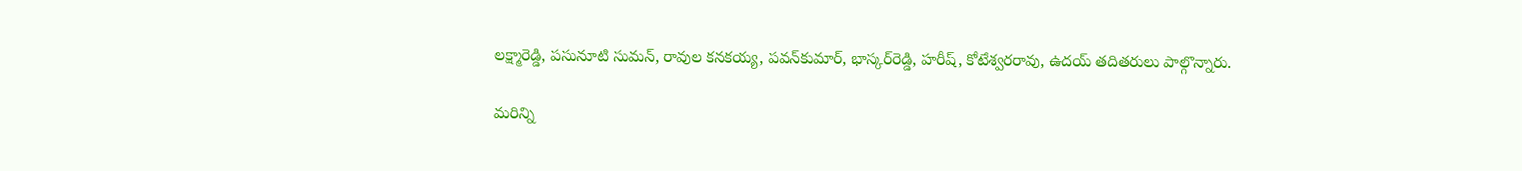లక్ష్మారెడ్డి, పసునూటి సుమన్, రావుల కనకయ్య, పవన్‌కుమార్, భాస్కర్‌రెడ్డి, హరీష్, కోటేశ్వరరావు, ఉదయ్ తదితరులు పాల్గొన్నారు.

మరిన్ని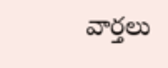వార్తలు